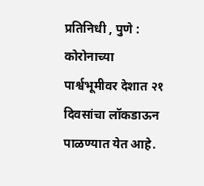प्रतिनिधी , पुणे : कोरोनाच्या पार्श्वभूमीवर देशात २१ दिवसांचा लॉकडाऊन पाळण्यात येत आहे.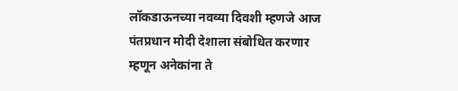लॉकडाऊनच्या नवव्या दिवशी म्हणजे आज पंतप्रधान मोदी देशाला संबोधित करणार म्हणून अनेकांना ते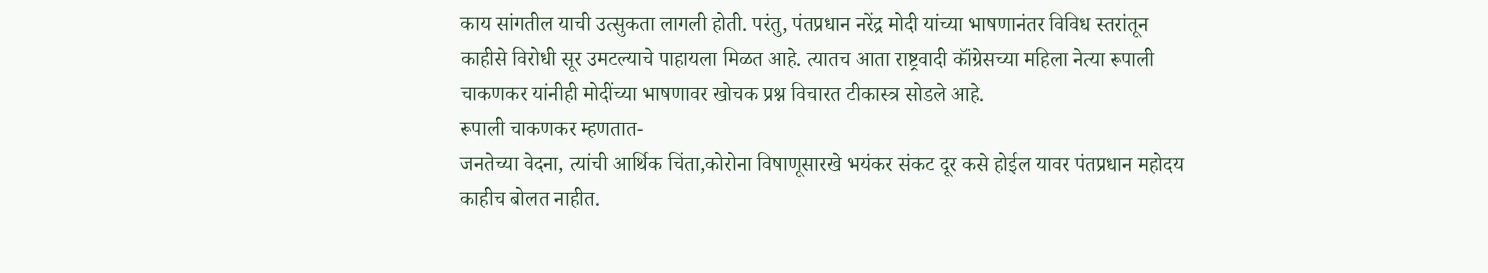काय सांगतील याची उत्सुकता लागली होती. परंतु, पंतप्रधान नरेंद्र मोदी यांच्या भाषणानंतर विविध स्तरांतून काहीसे विरोधी सूर उमटल्याचे पाहायला मिळत आहे. त्यातच आता राष्ट्रवादी कॉंग्रेसच्या महिला नेत्या रूपाली चाकणकर यांनीही मोदींच्या भाषणावर खोचक प्रश्न विचारत टीकास्त्र सोडले आहे.
रूपाली चाकणकर म्हणतात-
जनतेच्या वेदना, त्यांची आर्थिक चिंता,कोरोना विषाणूसारखे भयंकर संकट दूर कसे होईल यावर पंतप्रधान महोदय काहीच बोलत नाहीत.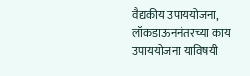वैद्यकीय उपाययोजना, लॉकडाऊननंतरच्या काय उपाययोजना याविषयी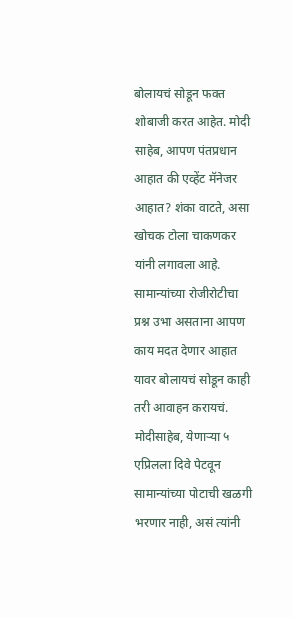बोलायचं सोडून फक्त शोबाजी करत आहेत. मोदी साहेब, आपण पंतप्रधान आहात की एव्हेंट मॅनेजर आहात? शंका वाटते, असा खोचक टोला चाकणकर यांनी लगावला आहे. सामान्यांच्या रोजीरोटीचा प्रश्न उभा असताना आपण काय मदत देणार आहात यावर बोलायचं सोडून काही तरी आवाहन करायचं.
मोदीसाहेब, येणाऱ्या ५ एप्रिलला दिवे पेटवून सामान्यांच्या पोटाची खळगी भरणार नाही, असं त्यांनी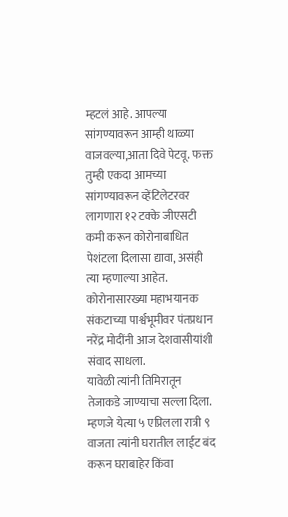म्हटलं आहे. आपल्या सांगण्यावरून आम्ही थाळ्या वाजवल्या,आता दिवे पेटवू. फक्त तुम्ही एकदा आमच्या सांगण्यावरून व्हेंटिलेटरवर लागणारा १२ टक्के जीएसटी कमी करून कोरोनाबाधित पेशंटला दिलासा द्यावा, असंही त्या म्हणाल्या आहेत. कोरोनासारख्या महाभयानक संकटाच्या पार्श्वभूमीवर पंतप्रधान नरेंद्र मोदींनी आज देशवासीयांशी संवाद साधला.
यावेळी त्यांनी तिमिरातून तेजाकडे जाण्याचा सल्ला दिला. म्हणजे येत्या ५ एप्रिलला रात्री ९ वाजता त्यांनी घरातील लाईट बंद करून घराबाहेर किंवा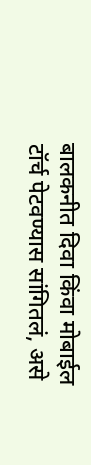बालकनीत दिवा किंवा मोबाईल टॉर्च पेटवण्यास सांगितलं, असे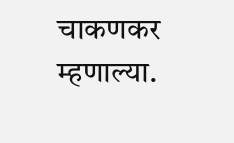चाकणकर म्हणाल्या.